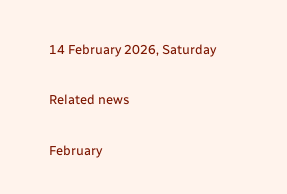14 February 2026, Saturday

Related news

February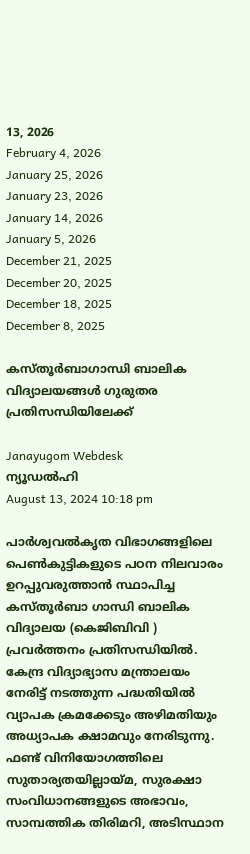13, 2026
February 4, 2026
January 25, 2026
January 23, 2026
January 14, 2026
January 5, 2026
December 21, 2025
December 20, 2025
December 18, 2025
December 8, 2025

കസ്തൂര്‍ബാഗാന്ധി ബാലിക വിദ്യാലയങ്ങള്‍ ഗുരുതര പ്രതിസന്ധിയിലേക്ക്

Janayugom Webdesk
ന്യൂഡല്‍ഹി
August 13, 2024 10:18 pm

പാര്‍ശ്വവല്‍കൃത വിഭാഗങ്ങളിലെ പെണ്‍കുട്ടികളുടെ പഠന നിലവാരം ഉറപ്പുവരുത്താന്‍ സ്ഥാപിച്ച കസ്തൂര്‍ബാ ഗാന്ധി ബാലിക വിദ്യാലയ (കെജിബിവി ) പ്രവര്‍ത്തനം പ്രതിസന്ധിയില്‍. കേന്ദ്ര വിദ്യാഭ്യാസ മന്ത്രാലയം നേരിട്ട് നടത്തുന്ന പദ്ധതിയില്‍ വ്യാപക ക്രമക്കേടും അഴിമതിയും അധ്യാപക ക്ഷാമവും നേരിടുന്നു. ഫണ്ട് വിനിയോഗത്തിലെ സുതാര്യതയില്ലായ്മ, സുരക്ഷാ സംവിധാനങ്ങളുടെ അഭാവം, സാമ്പത്തിക തിരിമറി, അടിസ്ഥാന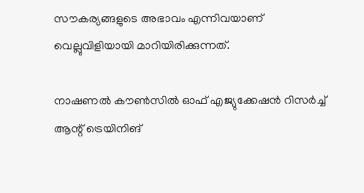സൗകര്യങ്ങളുടെ അഭാവം എന്നിവയാണ് വെല്ലുവിളിയായി മാറിയിരിക്കുന്നത്.

നാഷണല്‍ കൗണ്‍സില്‍ ഓഫ് എജ്യുക്കേഷന്‍ റിസര്‍ച്ച് ആന്റ് ട്രെയിനിങ്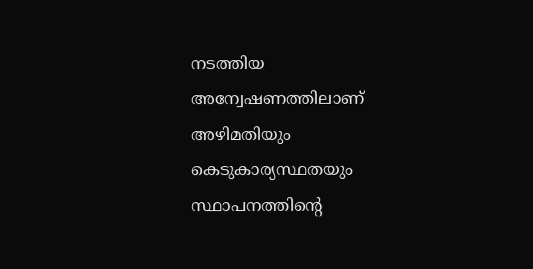നടത്തിയ അന്വേഷണത്തിലാണ് അഴിമതിയും കെടുകാര്യസ്ഥതയും സ്ഥാപനത്തിന്റെ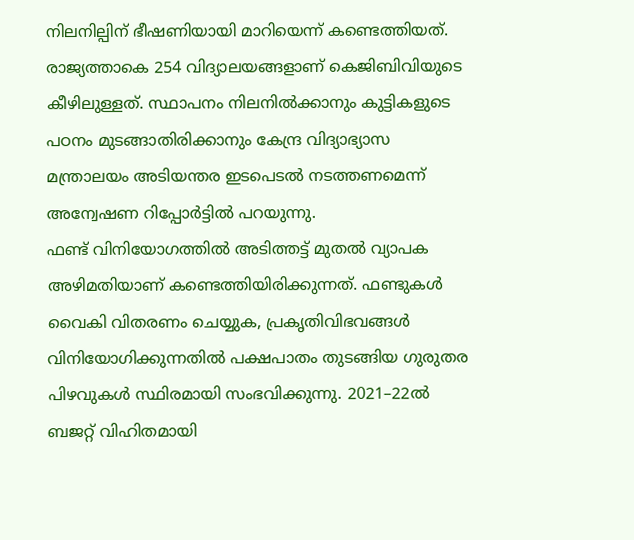നിലനില്പിന് ഭീഷണിയായി മാറിയെന്ന് കണ്ടെത്തിയത്. രാജ്യത്താകെ 254 വിദ്യാലയങ്ങളാണ് കെജിബിവിയുടെ കീഴിലുള്ളത്. സ്ഥാപനം നിലനില്‍ക്കാനും കുട്ടികളുടെ പഠനം മുടങ്ങാതിരിക്കാനും കേന്ദ്ര വിദ്യാഭ്യാസ മന്ത്രാലയം അടിയന്തര ഇടപെടല്‍ നടത്തണമെന്ന് അന്വേഷണ റിപ്പോര്‍ട്ടില്‍ പറയുന്നു.
ഫണ്ട് വിനിയോഗത്തില്‍ അടിത്തട്ട് മുതല്‍ വ്യാപക അഴിമതിയാണ് കണ്ടെത്തിയിരിക്കുന്നത്. ഫണ്ടുകള്‍ വൈകി വിതരണം ചെയ്യുക, പ്രകൃതിവിഭവങ്ങള്‍ വിനിയോഗിക്കുന്നതില്‍ പക്ഷപാതം തുടങ്ങിയ ഗുരുതര പിഴവുകള്‍ സ്ഥിരമായി സംഭവിക്കുന്നു. 2021–22ല്‍ ബജറ്റ് വിഹിതമായി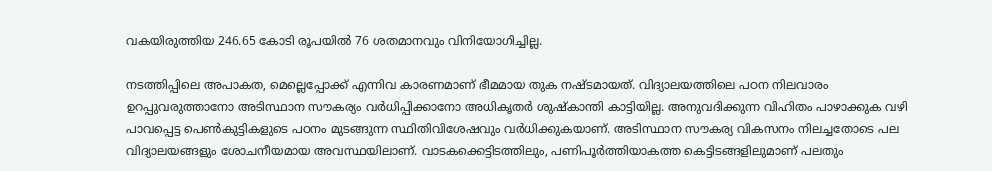വകയിരുത്തിയ 246.65 കോടി രൂപയില്‍ 76 ശതമാനവും വിനിയോഗിച്ചില്ല.

നടത്തിപ്പിലെ അപാകത, മെല്ലെപ്പോക്ക് എന്നിവ കാരണമാണ് ഭീമമായ തുക നഷ്ടമായത്. വിദ്യാലയത്തിലെ പഠന നിലവാരം ഉറപ്പുവരുത്താനോ അടിസ്ഥാന സൗകര്യം വര്‍ധിപ്പിക്കാനോ അധികൃതര്‍ ശുഷ്കാന്തി കാട്ടിയില്ല. അനുവദിക്കുന്ന വിഹിതം പാഴാക്കുക വഴി പാവപ്പെട്ട പെണ്‍കുട്ടികളുടെ പഠനം മുടങ്ങുന്ന സ്ഥിതിവിശേഷവും വര്‍ധിക്കുകയാണ്. അടിസ്ഥാന സൗകര്യ വികസനം നിലച്ചതോടെ പല വിദ്യാലയങ്ങളും ശോചനീയമായ അവസ്ഥയിലാണ്. വാടകക്കെട്ടിടത്തിലും, പണിപൂര്‍ത്തിയാകത്ത കെട്ടിടങ്ങളിലുമാണ് പലതും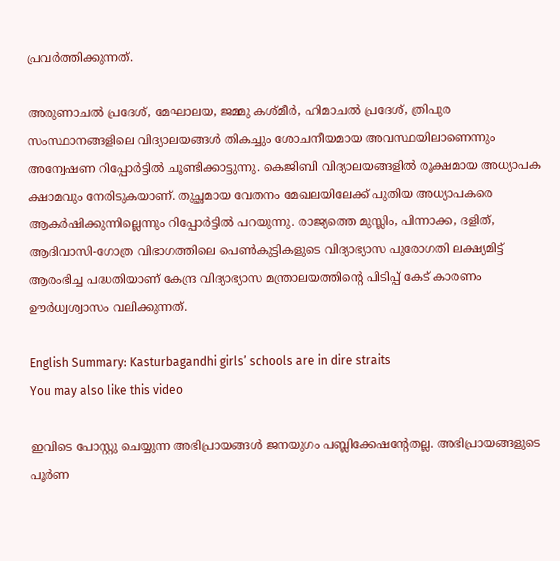പ്രവര്‍ത്തിക്കുന്നത്.

അരുണാചല്‍ പ്രദേശ്, മേഘാലയ, ജമ്മു കശ്മീര്‍, ഹിമാചല്‍ പ്രദേശ്, ത്രിപുര സംസ്ഥാനങ്ങളിലെ വിദ്യാലയങ്ങള്‍ തികച്ചും ശോചനീയമായ അവസ്ഥയിലാണെന്നും അന്വേഷണ റിപ്പോര്‍ട്ടില്‍ ചൂണ്ടിക്കാട്ടുന്നു. കെജിബി വിദ്യാലയങ്ങളില്‍ രൂക്ഷമായ അധ്യാപക ക്ഷാമവും നേരിടുകയാണ്. തുച്ഛമായ വേതനം മേഖലയിലേക്ക് പുതിയ അധ്യാപകരെ ആകര്‍ഷിക്കുന്നില്ലെന്നും റിപ്പോര്‍ട്ടില്‍ പറയുന്നു. രാജ്യത്തെ മുസ്ലിം, പിന്നാക്ക, ദളിത്, ആദിവാസി-ഗോത്ര വിഭാഗത്തിലെ പെണ്‍കുട്ടികളുടെ വിദ്യാഭ്യാസ പുരോഗതി ലക്ഷ്യമിട്ട് ആരംഭിച്ച പദ്ധതിയാണ് കേന്ദ്ര വിദ്യാഭ്യാസ മന്ത്രാലയത്തിന്റെ പിടിപ്പ് കേട് കാരണം ഊര്‍ധ്വശ്വാസം വലിക്കുന്നത്.

English Summary: Kasturbagandhi girls’ schools are in dire straits
You may also like this video

ഇവിടെ പോസ്റ്റു ചെയ്യുന്ന അഭിപ്രായങ്ങള്‍ ജനയുഗം പബ്ലിക്കേഷന്റേതല്ല. അഭിപ്രായങ്ങളുടെ പൂര്‍ണ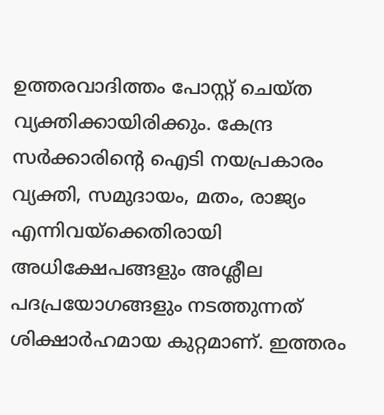ഉത്തരവാദിത്തം പോസ്റ്റ് ചെയ്ത വ്യക്തിക്കായിരിക്കും. കേന്ദ്ര സര്‍ക്കാരിന്റെ ഐടി നയപ്രകാരം വ്യക്തി, സമുദായം, മതം, രാജ്യം എന്നിവയ്‌ക്കെതിരായി അധിക്ഷേപങ്ങളും അശ്ലീല പദപ്രയോഗങ്ങളും നടത്തുന്നത് ശിക്ഷാര്‍ഹമായ കുറ്റമാണ്. ഇത്തരം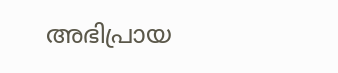അഭിപ്രായ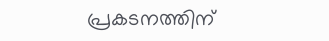പ്രകടനത്തിന്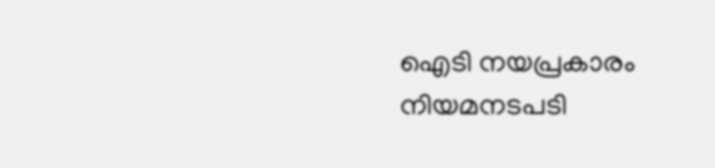ഐടി നയപ്രകാരം നിയമനടപടി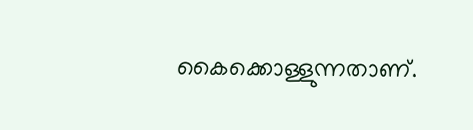കൈക്കൊള്ളുന്നതാണ്.